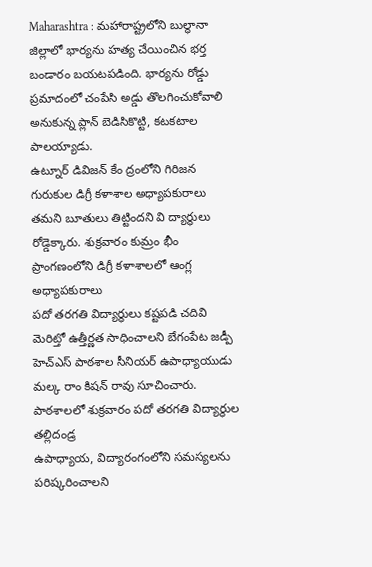Maharashtra : మహారాష్ట్రలోని బుల్ధానా జిల్లాలో భార్యను హత్య చేయించిన భర్త బండారం బయటపడింది. భార్యను రోడ్డు ప్రమాదంలో చంపేసి అడ్డు తొలగించుకోవాలి అనుకున్న ప్లాన్ బెడిసికొట్టి, కటకటాల పాలయ్యాడు.
ఉట్నూర్ డివిజన్ కేం ద్రంలోని గిరిజన గురుకుల డిగ్రీ కళాశాల అధ్యాపకురాలు తమని బూతులు తిట్టిందని వి ద్యార్థులు రోడ్డెక్కారు. శుక్రవారం కుమ్రం భీం ప్రాంగణంలోని డిగ్రీ కళాశాలలో ఆంగ్ల అధ్యాపకురాలు
పదో తరగతి విద్యార్థులు కష్టపడి చదివి మెరిట్తో ఉత్తీర్ణత సాధించాలని బేగంపేట జడ్పీ హెచ్ఎస్ పాఠశాల సీనియర్ ఉపాధ్యాయుడు మల్క రాం కిషన్ రావు సూచించారు. పాఠశాలలో శుక్రవారం పదో తరగతి విద్యార్థుల తల్లిదండ్ర
ఉపాధ్యాయ, విద్యారంగంలోని సమస్యలను పరిష్కరించాలని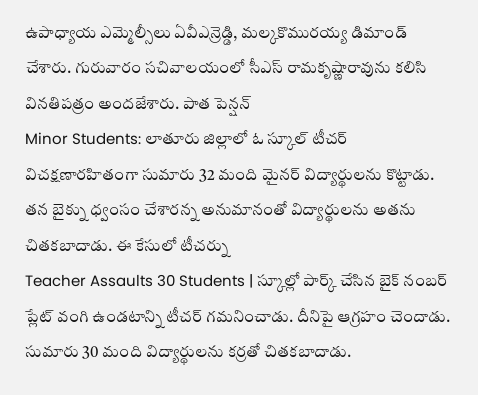ఉపాధ్యాయ ఎమ్మెల్సీలు ఏవీఎన్రెడ్డి, మల్కకొమురయ్య డిమాండ్ చేశారు. గురువారం సచివాలయంలో సీఎస్ రామకృష్ణారావును కలిసి వినతిపత్రం అందజేశారు. పాత పెన్షన్
Minor Students: లాతూరు జిల్లాలో ఓ స్కూల్ టీచర్ విచక్షణారహితంగా సుమారు 32 మంది మైనర్ విద్యార్థులను కొట్టాడు. తన బైక్ను ధ్వంసం చేశారన్న అనుమానంతో విద్యార్థులను అతను చితకబాదాడు. ఈ కేసులో టీచర్ను
Teacher Assaults 30 Students | స్కూల్లో పార్క్ చేసిన బైక్ నంబర్ ప్లేట్ వంగి ఉండటాన్ని టీచర్ గమనించాడు. దీనిపై ఆగ్రహం చెందాడు. సుమారు 30 మంది విద్యార్థులను కర్రతో చితకబాదాడు.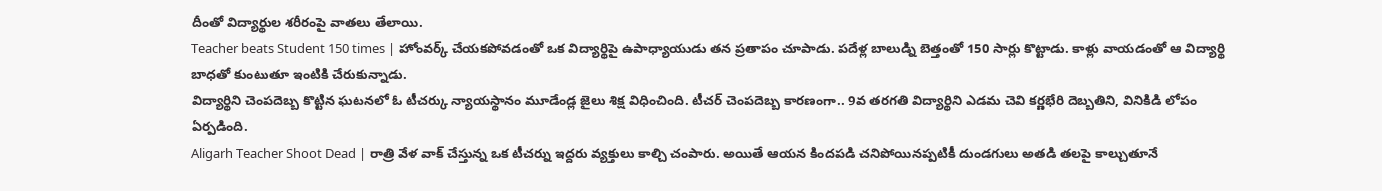దీంతో విద్యార్థుల శరీరంపై వాతలు తేలాయి.
Teacher beats Student 150 times | హోంవర్క్ చేయకపోవడంతో ఒక విద్యార్థిపై ఉపాధ్యాయుడు తన ప్రతాపం చూపాడు. పదేళ్ల బాలుడ్ని బెత్తంతో 150 సార్లు కొట్టాడు. కాళ్లు వాయడంతో ఆ విద్యార్థి బాధతో కుంటుతూ ఇంటికి చేరుకున్నాడు.
విద్యార్థిని చెంపదెబ్బ కొట్టిన ఘటనలో ఓ టీచర్కు న్యాయస్థానం మూడేండ్ల జైలు శిక్ష విధించింది. టీచర్ చెంపదెబ్బ కారణంగా.. 9వ తరగతి విద్యార్థిని ఎడమ చెవి కర్ణభేరి దెబ్బతిని, వినికిడి లోపం ఏర్పడింది.
Aligarh Teacher Shoot Dead | రాత్రి వేళ వాక్ చేస్తున్న ఒక టీచర్ను ఇద్దరు వ్యక్తులు కాల్చి చంపారు. అయితే ఆయన కిందపడి చనిపోయినప్పటికీ దుండగులు అతడి తలపై కాల్చుతూనే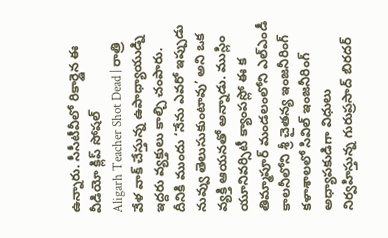ఉన్నారు. సీసీటీవీలో రికార్డైన ఈ వీడియో క్లిప్ సోషల్
Aligarh Teacher Shot Dead | రాత్రి వేళ వాక్ చేస్తున్న ఉపాధ్యాయుడ్ని ఇద్దరు వ్యక్తులు కాల్చి చంపారు. దీనికి ముందు ‘నేను ఎవరో ఇప్పుడు నువ్వు తెలుసుకుంటావు’ అని ఒక వ్యక్తి ఆయనతో అన్నాడు. ముస్లిం యూనివర్సిటీ క్యాంపస్లో ఈ క
తిమ్మాపూర్ మండలంలోని ఎల్ఎండీ కాలనీలోని శ్రీ చైతన్య ఇంజనీరింగ్ కళాశాలలో సివిల్ ఇంజనీరింగ్ అధ్యాపకుడిగా విధులు నిర్వహిస్తున్న గురుప్రసాద్ బిరదర్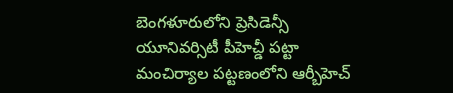బెంగళూరులోని ప్రెసిడెన్సీ యూనివర్సిటీ పీహెచ్డీ పట్టా
మంచిర్యాల పట్టణంలోని ఆర్బీహెచ్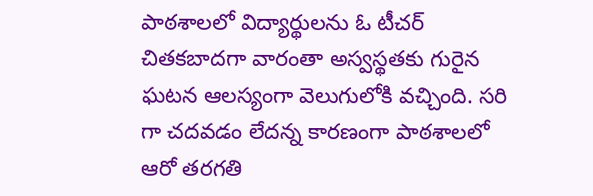పాఠశాలలో విద్యార్థులను ఓ టీచర్ చితకబాదగా వారంతా అస్వస్థతకు గురైన ఘటన ఆలస్యంగా వెలుగులోకి వచ్చింది. సరి గా చదవడం లేదన్న కారణంగా పాఠశాలలో ఆరో తరగతి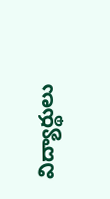విద్యార్థులు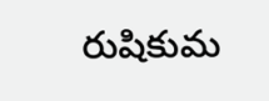రుషికుమ